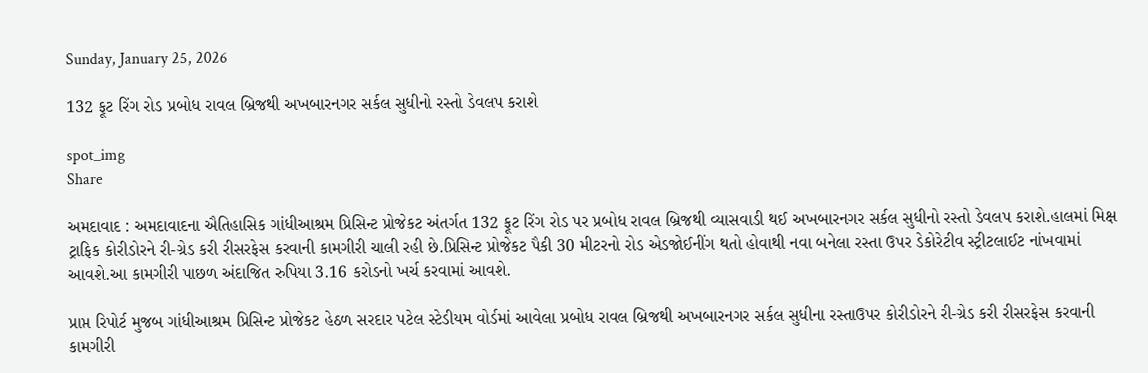Sunday, January 25, 2026

132 ફૂટ રિંગ રોડ પ્રબોધ રાવલ બ્રિજથી અખબારનગર સર્કલ સુધીનો રસ્તો ડેવલપ કરાશે

spot_img
Share

અમદાવાદ : અમદાવાદના ઐતિહાસિક ગાંધીઆશ્રમ પ્રિસિન્ટ પ્રોજેકટ અંતર્ગત 132 ફૂટ રિંગ રોડ પર પ્રબોધ રાવલ બ્રિજથી વ્યાસવાડી થઈ અખબારનગર સર્કલ સુધીનો રસ્તો ડેવલપ કરાશે.હાલમાં મિક્ષ ટ્રાફિક કોરીડોરને રી-ગ્રેડ કરી રીસરફેસ કરવાની કામગીરી ચાલી રહી છે.પ્રિસિન્ટ પ્રોજેકટ પૈકી 30 મીટરનો રોડ એડજોઈનીંગ થતો હોવાથી નવા બનેલા રસ્તા ઉપર ડેકોરેટીવ સ્ટ્રીટલાઈટ નાંખવામાં આવશે.આ કામગીરી પાછળ અંદાજિત રુપિયા 3.16 કરોડનો ખર્ચ કરવામાં આવશે.

પ્રાપ્ત રિપોર્ટ મુજબ ગાંધીઆશ્રમ પ્રિસિન્ટ પ્રોજેકટ હેઠળ સરદાર પટેલ સ્ટેડીયમ વોર્ડમાં આવેલા પ્રબોધ રાવલ બ્રિજથી અખબારનગર સર્કલ સુધીના રસ્તાઉપર કોરીડોરને રી-ગ્રેડ કરી રીસરફેસ કરવાની કામગીરી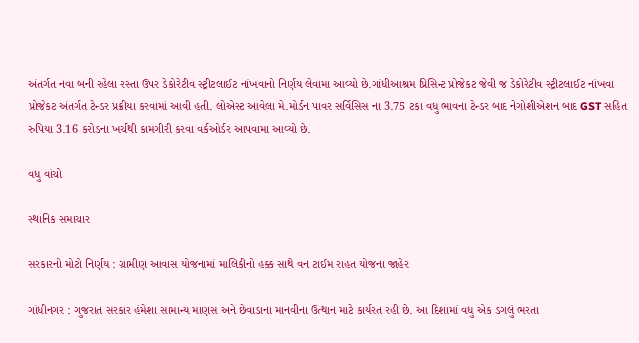અંતર્ગત નવા બની રહેલા રસ્તા ઉપર ડેકોરેટીવ સ્ટ્રીટલાઈટ નાંખવાનો નિર્ણય લેવામા આવ્યો છે.ગાંધીઆશ્રમ પ્રિસિન્ટ પ્રોજેકટ જેવી જ ડેકોરેટીવ સ્ટ્રીટલાઈટ નાંખવા પ્રોજેકટ અંતર્ગત ટેન્ડર પ્રક્રીયા કરવામાં આવી હતી. લોએસ્ટ આવેલા મે.મોર્ડન પાવર સર્વિસિસ ના 3.75 ટકા વધુ ભાવના ટેન્ડર બાદ નેગોશીએશન બાદ GST સહિત રુપિયા 3.16 કરોડના ખર્ચથી કામગીરી કરવા વર્કઓર્ડર આપવામા આવ્યો છે.

વધુ વાંચો

સ્થાનિક સમાચાર

સરકારનો મોટો નિર્ણય : ગ્રામીણ આવાસ યોજનામાં માલિકીનો હક્ક સાથે વન ટાઈમ રાહત યોજના જાહેર

ગાંધીનગર : ગુજરાત સરકાર હંમેશા સામાન્ય માણસ અને છેવાડાના માનવીના ઉત્થાન માટે કાર્યરત રહી છે. આ દિશામાં વધુ એક ડગલું ભરતા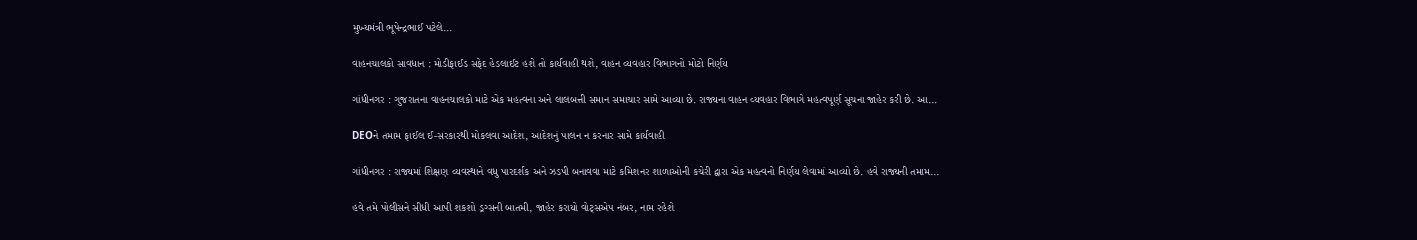મુખ્યમંત્રી ભૂપેન્દ્રભાઈ પટેલે...

વાહનચાલકો સાવધાન : મોડીફાઈડ સફેદ હેડલાઈટ હશે તો કાર્યવાહી થશે, વાહન વ્યવહાર વિભાગનો મોટો નિર્ણય

ગાંધીનગર : ગુજરાતના વાહનચાલકો માટે એક મહત્વના અને લાલબત્તી સમાન સમાચાર સામે આવ્યા છે. રાજ્યના વાહન વ્યવહાર વિભાગે મહત્વપૂર્ણ સૂચના જાહેર કરી છે. આ...

DEOને તમામ ફાઈલ ઈ-સરકારથી મોકલવા આદેશ, આદેશનું પાલન ન કરનાર સામે કાર્યવાહી

ગાંધીનગર : રાજ્યમાં શિક્ષણ વ્યવસ્થાને વધુ પારદર્શક અને ઝડપી બનાવવા માટે કમિશનર શાળાઓની કચેરી દ્વારા એક મહત્વનો નિર્ણય લેવામાં આવ્યો છે. હવે રાજ્યની તમામ...

હવે તમે પોલીસને સીધી આપી શકશો ડ્રગ્સની બાતમી, જાહેર કરાયો વોટ્સએપ નંબર, નામ રહેશે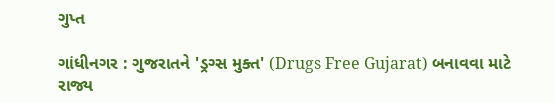ગુપ્ત

ગાંધીનગર : ગુજરાતને 'ડ્રગ્સ મુક્ત' (Drugs Free Gujarat) બનાવવા માટે રાજ્ય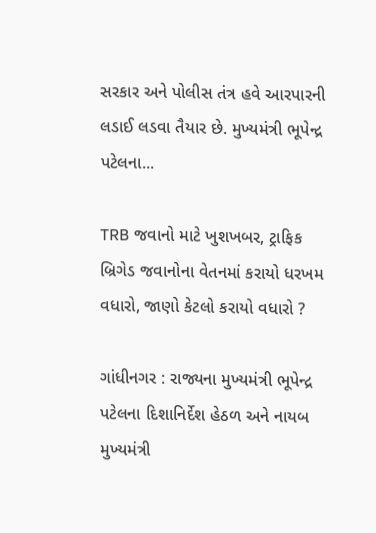સરકાર અને પોલીસ તંત્ર હવે આરપારની લડાઈ લડવા તૈયાર છે. મુખ્યમંત્રી ભૂપેન્દ્ર પટેલના...

TRB જવાનો માટે ખુશખબર, ટ્રાફિક બ્રિગેડ જવાનોના વેતનમાં કરાયો ધરખમ વધારો, જાણો કેટલો કરાયો વધારો ?

ગાંધીનગર : રાજ્યના મુખ્યમંત્રી ભૂપેન્દ્ર પટેલના દિશાનિર્દેશ હેઠળ અને નાયબ મુખ્યમંત્રી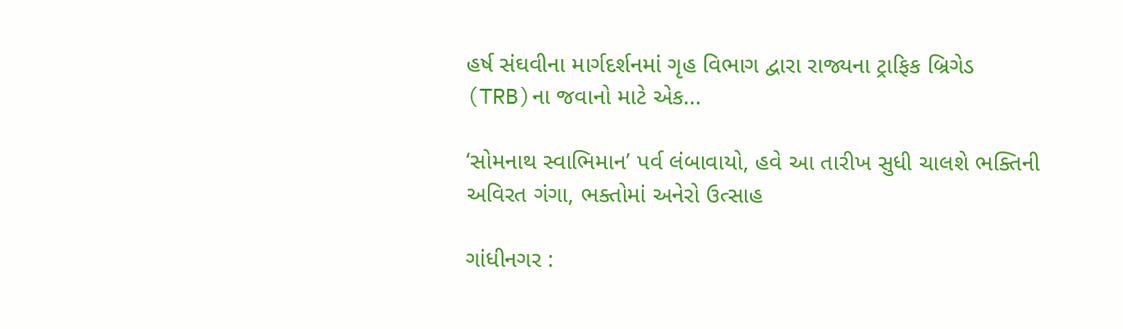હર્ષ સંઘવીના માર્ગદર્શનમાં ગૃહ વિભાગ દ્વારા રાજ્યના ટ્રાફિક બ્રિગેડ (TRB)ના જવાનો માટે એક...

‘સોમનાથ સ્વાભિમાન’ પર્વ લંબાવાયો, હવે આ તારીખ સુધી ચાલશે ભક્તિની અવિરત ગંગા, ભક્તોમાં અનેરો ઉત્સાહ

ગાંધીનગર :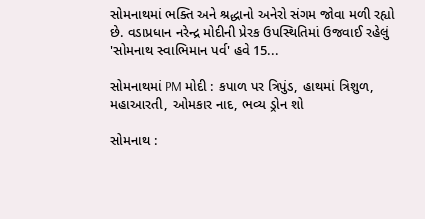સોમનાથમાં ભક્તિ અને શ્રદ્ધાનો અનેરો સંગમ જોવા મળી રહ્યો છે. વડાપ્રધાન નરેન્દ્ર મોદીની પ્રેરક ઉપસ્થિતિમાં ઉજવાઈ રહેલું 'સોમનાથ સ્વાભિમાન પર્વ' હવે 15...

સોમનાથમાં PM મોદી : કપાળ પર ત્રિપુંડ, હાથમાં ત્રિશુળ, મહાઆરતી, ઓમકાર નાદ, ભવ્ય ડ્રોન શો

સોમનાથ :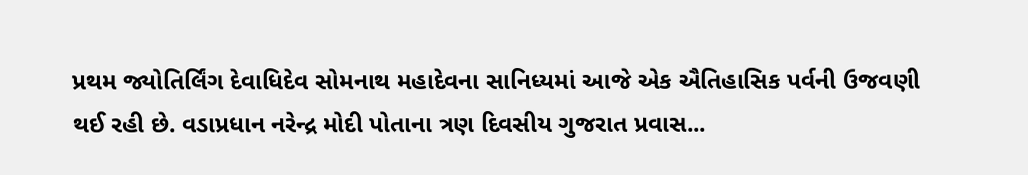પ્રથમ જ્યોતિર્લિંગ દેવાધિદેવ સોમનાથ મહાદેવના સાનિધ્યમાં આજે એક ઐતિહાસિક પર્વની ઉજવણી થઈ રહી છે. વડાપ્રધાન નરેન્દ્ર મોદી પોતાના ત્રણ દિવસીય ગુજરાત પ્રવાસ...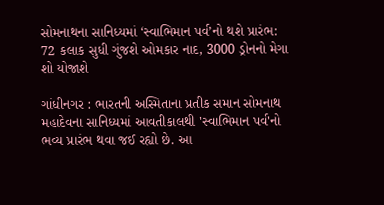સોમનાથના સાનિધ્યમાં ‘સ્વાભિમાન પર્વ’નો થશે પ્રારંભ: 72 કલાક સુધી ગુંજશે ઓમકાર નાદ, 3000 ડ્રોનનો મેગા શો યોજાશે

ગાંધીનગર : ભારતની અસ્મિતાના પ્રતીક સમાન સોમનાથ મહાદેવના સાનિધ્યમાં આવતીકાલથી 'સ્વાભિમાન પર્વ'નો ભવ્ય પ્રારંભ થવા જઈ રહ્યો છે. આ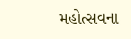મહોત્સવના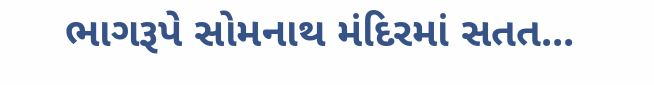ભાગરૂપે સોમનાથ મંદિરમાં સતત...